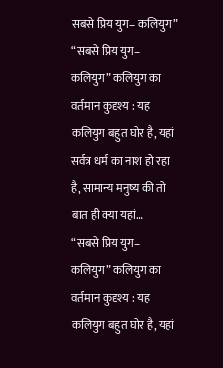सबसे प्रिय युग– कलियुग”
“सबसे प्रिय युग– कलियुग” कलियुग का वर्तमान कुदृश्य : यह कलियुग बहुत घोर है, यहां सर्वत्र धर्म का नाश हो रहा है, सामान्य मनुष्य की तो बात ही क्या यहां…
“सबसे प्रिय युग– कलियुग” कलियुग का वर्तमान कुदृश्य : यह कलियुग बहुत घोर है, यहां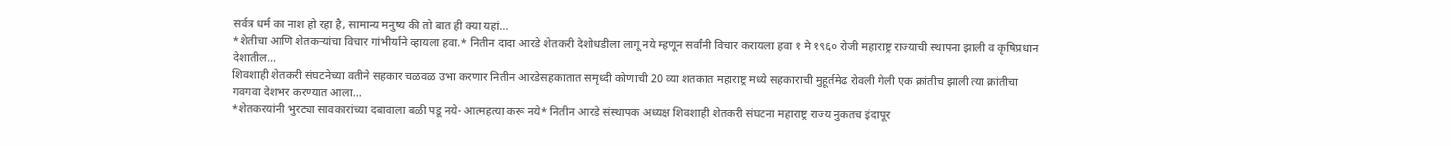सर्वत्र धर्म का नाश हो रहा है, सामान्य मनुष्य की तो बात ही क्या यहां…
*शेतीचा आणि शेतकऱ्यांचा विचार गांभीर्याने व्हायला हवा.* नितीन दादा आरडे शेतकरी देशोधडीला लागू नये म्हणून सर्वांनी विचार करायला हवा १ मे १९६० रोजी महाराष्ट्र राज्याची स्थापना झाली व कृषिप्रधान देशातील…
शिवशाही शेतकरी संघटनेच्या वतीने सहकार चळवळ उभा करणार नितीन आरडेसहकातात समृध्दी कोणाची 20 व्या शतकात महाराष्ट्र मध्ये सहकाराची मुहूर्तमेढ रोवली गेली एक क्रांतीच झाली त्या क्रांतीचा गवगवा देशभर करण्यात आला…
*शेतकरयांनी भुरट्या सावकारांच्या दबावाला बळी पडू नये- आत्महत्या करू नये* नितीन आरडे संस्थापक अध्यक्ष शिवशाही शेतकरी संघटना महाराष्ट्र राज्य नुकतच इंदापूर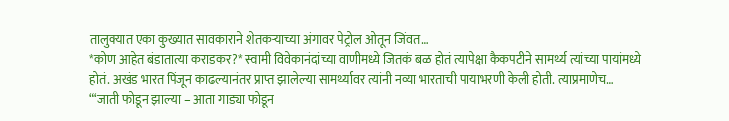तालुक्यात एका कुख्यात सावकाराने शेतकऱ्याच्या अंगावर पेट्रोल ओतून जिंवत…
*कोण आहेत बंडातात्या कराडकर?* स्वामी विवेकानंदांच्या वाणीमध्ये जितकं बळ होतं त्यापेक्षा कैकपटीने सामर्थ्य त्यांच्या पायांमध्ये होतं. अखंड भारत पिंजून काढल्यानंतर प्राप्त झालेल्या सामर्थ्यावर त्यांनी नव्या भारताची पायाभरणी केली होती. त्याप्रमाणेच…
“‘जाती फोडून झाल्या – आता गाड्या फोडून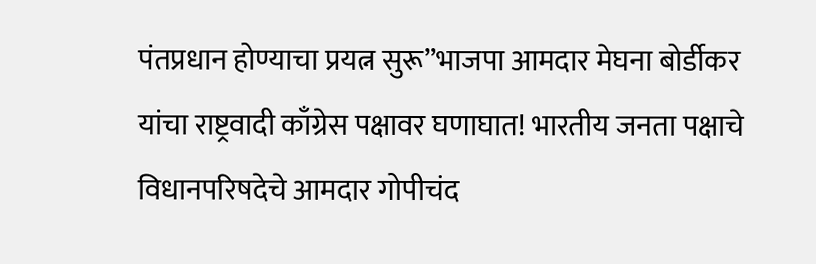पंतप्रधान होण्याचा प्रयत्न सुरू”भाजपा आमदार मेघना बोर्डीकर यांचा राष्ट्रवादी काँग्रेस पक्षावर घणाघात! भारतीय जनता पक्षाचे विधानपरिषदेचे आमदार गोपीचंद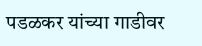पडळकर यांच्या गाडीवर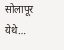सोलापूर येथे…